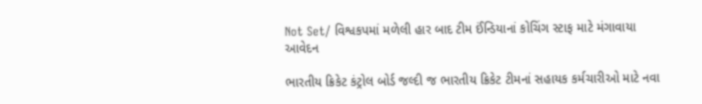Not Set/ વિશ્વકપમાં મળેલી હાર બાદ ટીમ ઈંન્ડિયાનાં કોચિંગ સ્ટાફ માટે મંગાવાયા આવેદન

ભારતીય ક્રિકેટ કંટ્રોલ બોર્ડ જલ્દી જ ભારતીય ક્રિકેટ ટીમનાં સહાયક કર્મચારીઓ માટે નવા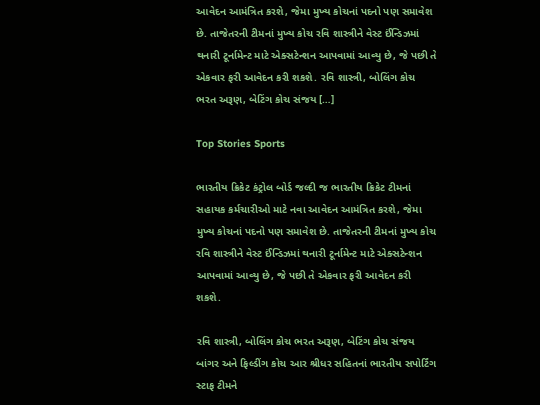આવેદન આમંત્રિત કરશે, જેમા મુખ્ય કોચનાં પદનો પણ સમાવેશ છે. તાજેતરની ટીમનાં મુખ્ય કોચ રવિ શાસ્ત્રીને વેસ્ટ ઈંન્ડિઝમાં થનારી ટૂર્નામેન્ટ માટે એક્સટેન્શન આપવામાં આવ્યુ છે, જે પછી તે એકવાર ફરી આવેદન કરી શકશે. રવિ શાસ્ત્રી, બોલિંગ કોચ ભરત અરૂણ, બેટિંગ કોચ સંજય […]

Top Stories Sports

ભારતીય ક્રિકેટ કંટ્રોલ બોર્ડ જલ્દી જ ભારતીય ક્રિકેટ ટીમનાં સહાયક કર્મચારીઓ માટે નવા આવેદન આમંત્રિત કરશે, જેમા મુખ્ય કોચનાં પદનો પણ સમાવેશ છે. તાજેતરની ટીમનાં મુખ્ય કોચ રવિ શાસ્ત્રીને વેસ્ટ ઈંન્ડિઝમાં થનારી ટૂર્નામેન્ટ માટે એક્સટેન્શન આપવામાં આવ્યુ છે, જે પછી તે એકવાર ફરી આવેદન કરી શકશે.

રવિ શાસ્ત્રી, બોલિંગ કોચ ભરત અરૂણ, બેટિંગ કોચ સંજય બાંગર અને ફિલ્ડીંગ કોચ આર શ્રીધર સહિતનાં ભારતીય સપોર્ટિંગ સ્ટાફ ટીમને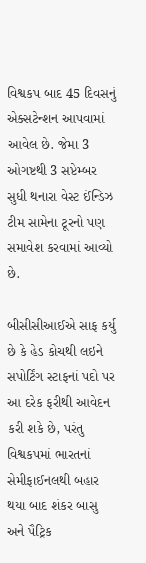વિશ્વકપ બાદ 45 દિવસનું એક્સટેન્શન આપવામાં આવેલ છે. જેમા 3 ઓગષ્ટથી 3 સપ્ટેમ્બર સુધી થનારા વેસ્ટ ઈંન્ડિઝ ટીમ સામેના ટૂરનો પણ સમાવેશ કરવામાં આવ્યો છે.

બીસીસીઆઈએ સાફ કર્યુ છે કે હેડ કોચથી લઇને સપોર્ટિંગ સ્ટાફનાં પદો પર આ દરેક ફરીથી આવેદન કરી શકે છે, પરંતુ વિશ્વકપમાં ભારતનાં સેમીફાઈનલથી બહાર થયા બાદ શંકર બાસુ અને પૈટ્રિક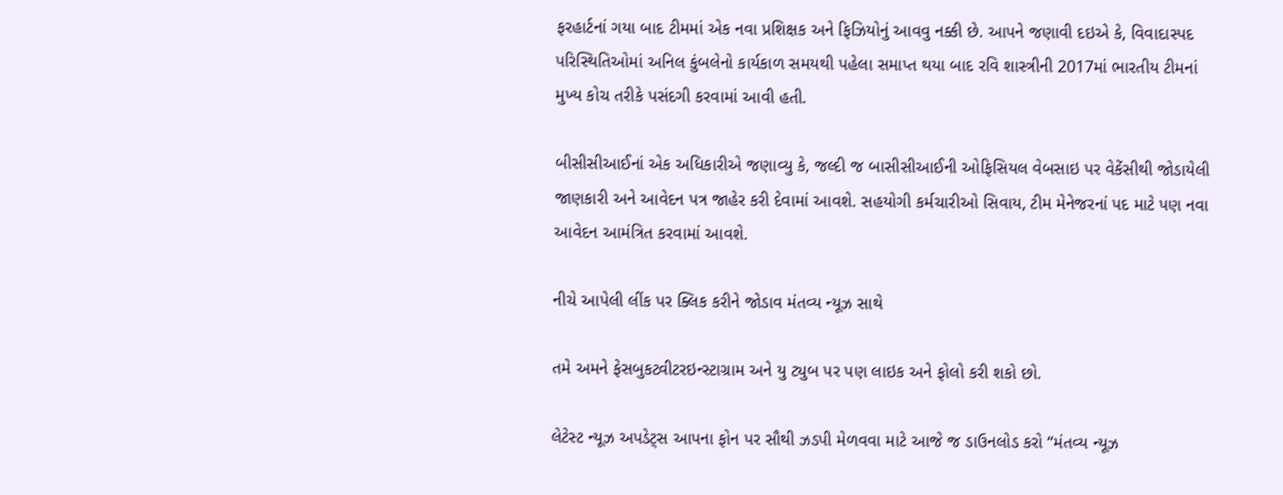ફરહાર્ટનાં ગયા બાદ ટીમમાં એક નવા પ્રશિક્ષક અને ફિઝિયોનું આવવુ નક્કી છે. આપને જણાવી દઇએ કે, વિવાદાસ્પદ પરિસ્થિતિઓમાં અનિલ કુંબલેનો કાર્યકાળ સમયથી પહેલા સમાપ્ત થયા બાદ રવિ શાસ્ત્રીની 2017માં ભારતીય ટીમનાં મુખ્ય કોચ તરીકે પસંદગી કરવામાં આવી હતી.

બીસીસીઆઈનાં એક અધિકારીએ જણાવ્યુ કે, જલ્દી જ બાસીસીઆઈની ઓફિસિયલ વેબસાઇ પર વેકેંસીથી જોડાયેલી જાણકારી અને આવેદન પત્ર જાહેર કરી દેવામાં આવશે. સહયોગી કર્મચારીઓ સિવાય, ટીમ મેનેજરનાં પદ માટે પણ નવા આવેદન આમંત્રિત કરવામાં આવશે.

નીચે આપેલી લીંક પર ક્લિક કરીને જોડાવ મંતવ્ય ન્યૂઝ સાથે

તમે અમને ફેસબુકટ્વીટરઇન્સ્ટાગ્રામ અને યુ ટ્યુબ પર પણ લાઇક અને ફોલો કરી શકો છો.

લેટેસ્ટ ન્યૂઝ અપડેટ્સ આપના ફોન પર સૌથી ઝડપી મેળવવા માટે આજે જ ડાઉનલોડ કરો “મંતવ્ય ન્યૂઝ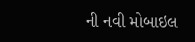ની નવી મોબાઇલ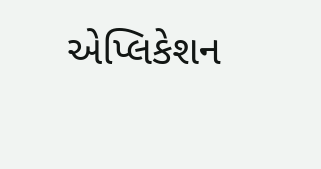એપ્લિકેશન